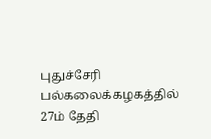புதுச்சேரி பல்கலைக்கழகத்தில் 27ம் தேதி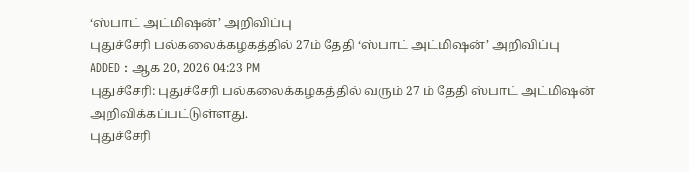‘ஸ்பாட் அட்மிஷன்’ அறிவிப்பு
புதுச்சேரி பல்கலைக்கழகத்தில் 27ம் தேதி ‘ஸ்பாட் அட்மிஷன்’ அறிவிப்பு
ADDED : ஆக 20, 2026 04:23 PM
புதுச்சேரி: புதுச்சேரி பல்கலைக்கழகத்தில் வரும் 27 ம் தேதி ஸ்பாட் அட்மிஷன் அறிவிக்கப்பட்டுள்ளது.
புதுச்சேரி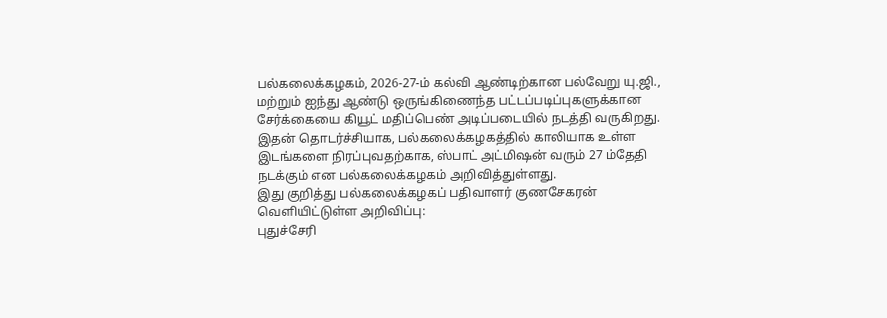பல்கலைக்கழகம், 2026-27-ம் கல்வி ஆண்டிற்கான பல்வேறு யு.ஜி., மற்றும் ஐந்து ஆண்டு ஒருங்கிணைந்த பட்டப்படிப்புகளுக்கான சேர்க்கையை கியூட் மதிப்பெண் அடிப்படையில் நடத்தி வருகிறது. இதன் தொடர்ச்சியாக, பல்கலைக்கழகத்தில் காலியாக உள்ள இடங்களை நிரப்புவதற்காக, ஸ்பாட் அட்மிஷன் வரும் 27 ம்தேதி நடக்கும் என பல்கலைக்கழகம் அறிவித்துள்ளது.
இது குறித்து பல்கலைக்கழகப் பதிவாளர் குணசேகரன் வெளியிட்டுள்ள அறிவிப்பு:
புதுச்சேரி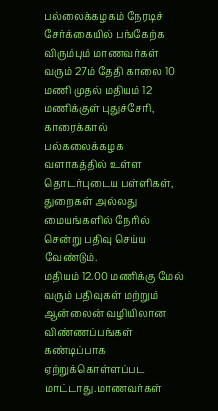பல்லைக்கழகம் நேரடிச் சேர்க்கையில் பங்கேற்க விரும்பும் மாணவர்கள் வரும் 27ம் தேதி காலை 10 மணி முதல் மதியம் 12 மணிக்குள் புதுச்சேரி, காரைக்கால் பல்கலைக்கழக வளாகத்தில் உள்ள தொடர்புடைய பள்ளிகள், துறைகள் அல்லது மையங்களில் நேரில் சென்று பதிவு செய்ய வேண்டும்.
மதியம் 12.00 மணிக்கு மேல் வரும் பதிவுகள் மற்றும் ஆன்லைன் வழியிலான விண்ணப்பங்கள் கண்டிப்பாக ஏற்றுக்கொள்ளப்பட மாட்டாது.மாணவர்கள்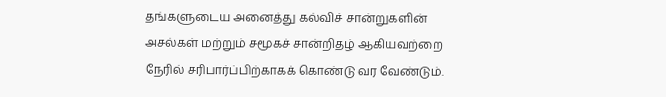தங்களுடைய அனைத்து கல்விச் சான்றுகளின் அசல்கள் மற்றும் சமூகச் சான்றிதழ் ஆகியவற்றை நேரில் சரிபார்ப்பிற்காகக் கொண்டு வர வேண்டும்.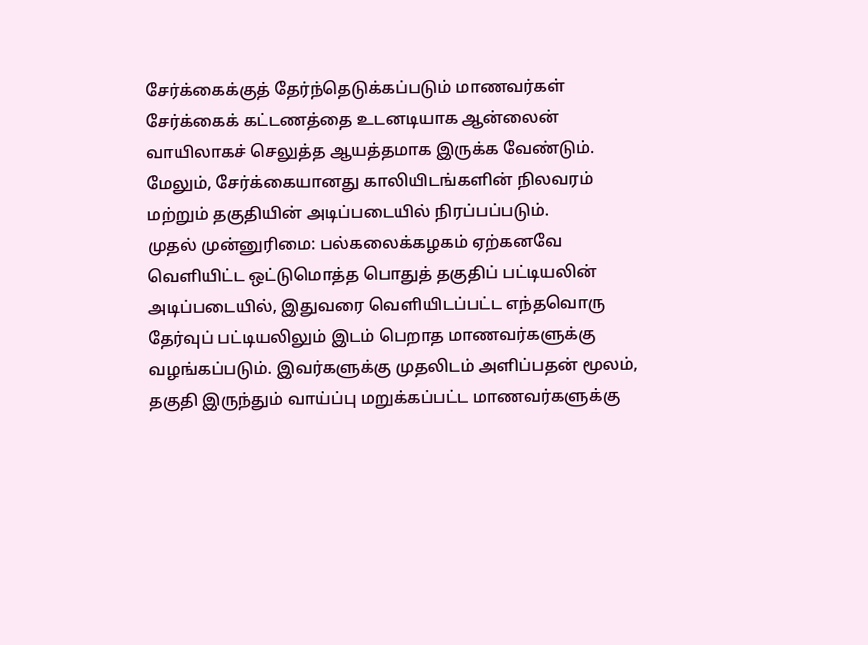சேர்க்கைக்குத் தேர்ந்தெடுக்கப்படும் மாணவர்கள் சேர்க்கைக் கட்டணத்தை உடனடியாக ஆன்லைன் வாயிலாகச் செலுத்த ஆயத்தமாக இருக்க வேண்டும். மேலும், சேர்க்கையானது காலியிடங்களின் நிலவரம் மற்றும் தகுதியின் அடிப்படையில் நிரப்பப்படும்.
முதல் முன்னுரிமை: பல்கலைக்கழகம் ஏற்கனவே வெளியிட்ட ஒட்டுமொத்த பொதுத் தகுதிப் பட்டியலின் அடிப்படையில், இதுவரை வெளியிடப்பட்ட எந்தவொரு தேர்வுப் பட்டியலிலும் இடம் பெறாத மாணவர்களுக்கு வழங்கப்படும். இவர்களுக்கு முதலிடம் அளிப்பதன் மூலம், தகுதி இருந்தும் வாய்ப்பு மறுக்கப்பட்ட மாணவர்களுக்கு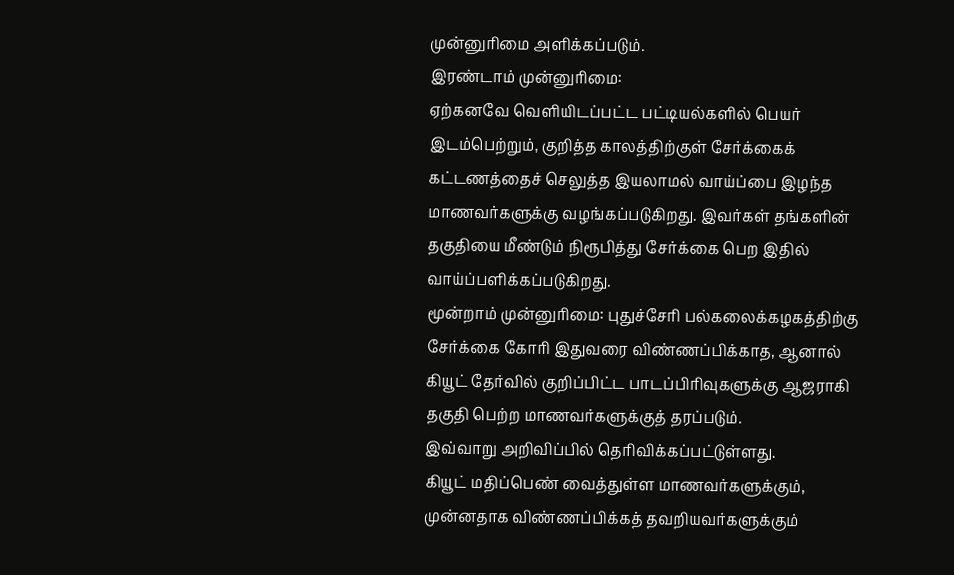முன்னுரிமை அளிக்கப்படும்.
இரண்டாம் முன்னுரிமை:
ஏற்கனவே வெளியிடப்பட்ட பட்டியல்களில் பெயர் இடம்பெற்றும், குறித்த காலத்திற்குள் சேர்க்கைக் கட்டணத்தைச் செலுத்த இயலாமல் வாய்ப்பை இழந்த மாணவர்களுக்கு வழங்கப்படுகிறது. இவர்கள் தங்களின் தகுதியை மீண்டும் நிரூபித்து சேர்க்கை பெற இதில் வாய்ப்பளிக்கப்படுகிறது.
மூன்றாம் முன்னுரிமை: புதுச்சேரி பல்கலைக்கழகத்திற்கு சேர்க்கை கோரி இதுவரை விண்ணப்பிக்காத, ஆனால் கியூட் தேர்வில் குறிப்பிட்ட பாடப்பிரிவுகளுக்கு ஆஜராகி தகுதி பெற்ற மாணவர்களுக்குத் தரப்படும்.
இவ்வாறு அறிவிப்பில் தெரிவிக்கப்பட்டுள்ளது.
கியூட் மதிப்பெண் வைத்துள்ள மாணவர்களுக்கும், முன்னதாக விண்ணப்பிக்கத் தவறியவர்களுக்கும்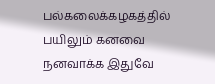பல்கலைக்கழகத்தில் பயிலும் கனவை நனவாக்க இதுவே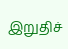இறுதிச்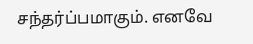சந்தர்ப்பமாகும். எனவே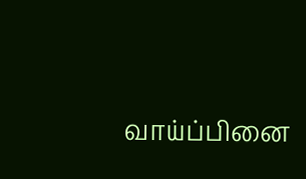வாய்ப்பினை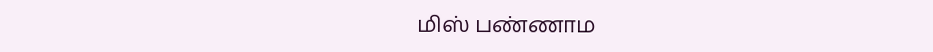மிஸ் பண்ணாம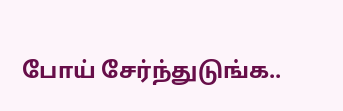போய் சேர்ந்துடுங்க..